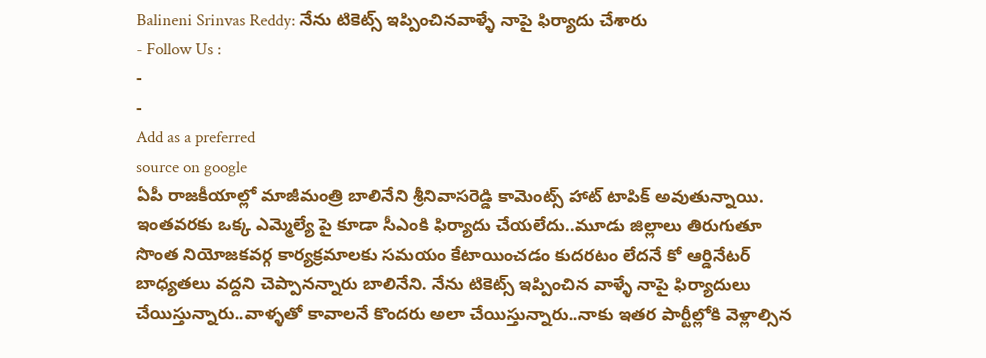Balineni Srinvas Reddy: నేను టికెట్స్ ఇప్పించినవాళ్ళే నాపై ఫిర్యాదు చేశారు
- Follow Us :
-
-
Add as a preferred
source on google
ఏపీ రాజకీయాల్లో మాజీమంత్రి బాలినేని శ్రీనివాసరెడ్డి కామెంట్స్ హాట్ టాపిక్ అవుతున్నాయి. ఇంతవరకు ఒక్క ఎమ్మెల్యే పై కూడా సీఎంకి ఫిర్యాదు చేయలేదు..మూడు జిల్లాలు తిరుగుతూ సొంత నియోజకవర్గ కార్యక్రమాలకు సమయం కేటాయించడం కుదరటం లేదనే కో ఆర్డినేటర్ బాధ్యతలు వద్దని చెప్పానన్నారు బాలినేని. నేను టికెట్స్ ఇప్పించిన వాళ్ళే నాపై ఫిర్యాదులు చేయిస్తున్నారు..వాళ్ళతో కావాలనే కొందరు అలా చేయిస్తున్నారు..నాకు ఇతర పార్టీల్లోకి వెళ్లాల్సిన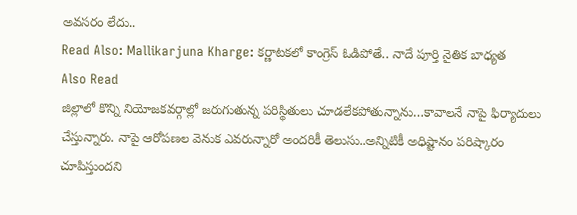అవసరం లేదు..
Read Also: Mallikarjuna Kharge: కర్ణాటకలో కాంగ్రెస్ ఓడిపోతే.. నాదే పూర్తి నైతిక బాధ్యత
Also Read
జిల్లాలో కొన్ని నియోజకవర్గాల్లో జరుగుతున్న పరిస్థితులు చూడలేకపోతున్నాను…కావాలనే నాపై ఫిర్యాదులు చేస్తున్నారు. నాపై ఆరోపణల వెనుక ఎవరున్నారో అందరికీ తెలుసు..అన్నిటికీ అధిష్టానం పరిష్కారం చూపిస్తుందని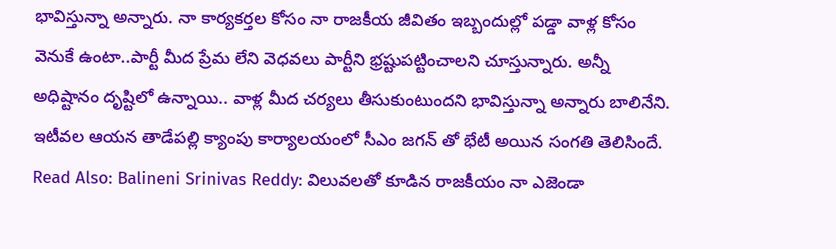భావిస్తున్నా అన్నారు. నా కార్యకర్తల కోసం నా రాజకీయ జీవితం ఇబ్బందుల్లో పడ్డా వాళ్ల కోసం వెనుకే ఉంటా..పార్టీ మీద ప్రేమ లేని వెధవలు పార్టీని భ్రష్టుపట్టించాలని చూస్తున్నారు. అన్నీ అధిష్టానం దృష్టిలో ఉన్నాయి.. వాళ్ల మీద చర్యలు తీసుకుంటుందని భావిస్తున్నా అన్నారు బాలినేని. ఇటీవల ఆయన తాడేపల్లి క్యాంపు కార్యాలయంలో సీఎం జగన్ తో భేటీ అయిన సంగతి తెలిసిందే.
Read Also: Balineni Srinivas Reddy: విలువలతో కూడిన రాజకీయం నా ఎజెండా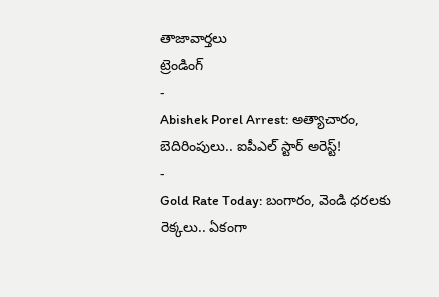తాజావార్తలు
ట్రెండింగ్
-
Abishek Porel Arrest: అత్యాచారం, బెదిరింపులు.. ఐపీఎల్ స్టార్ అరెస్ట్!
-
Gold Rate Today: బంగారం, వెండి ధరలకు రెక్కలు.. ఏకంగా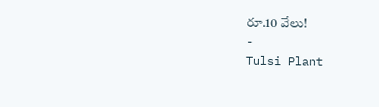రూ.10 వేలు!
-
Tulsi Plant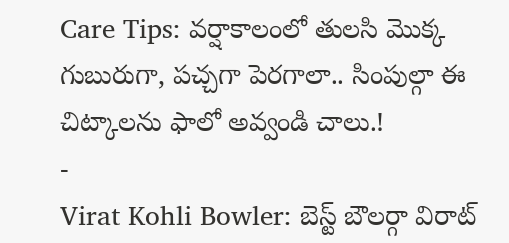Care Tips: వర్షాకాలంలో తులసి మొక్క గుబురుగా, పచ్చగా పెరగాలా.. సింపుల్గా ఈ చిట్కాలను ఫాలో అవ్వండి చాలు.!
-
Virat Kohli Bowler: బెస్ట్ బౌలర్గా విరాట్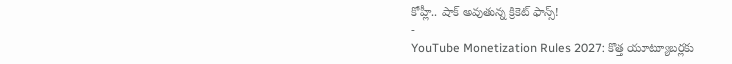కోహ్లీ.. షాక్ అవుతున్న క్రికెట్ ఫాన్స్!
-
YouTube Monetization Rules 2027: కొత్త యూట్యూబర్లకు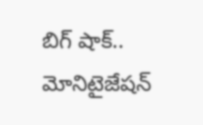బిగ్ షాక్.. మోనిటైజేషన్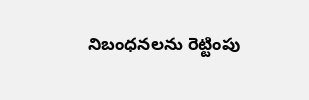నిబంధనలను రెట్టింపు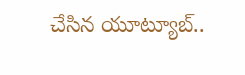చేసిన యూట్యూబ్..